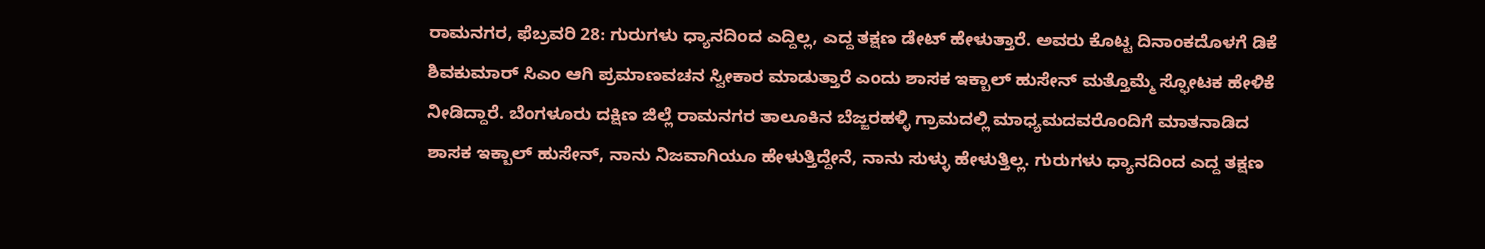ರಾಮನಗರ, ಫೆಬ್ರವರಿ 28: ಗುರುಗಳು ಧ್ಯಾನದಿಂದ ಎದ್ದಿಲ್ಲ, ಎದ್ದ ತಕ್ಷಣ ಡೇಟ್ ಹೇಳುತ್ತಾರೆ. ಅವರು ಕೊಟ್ಟ ದಿನಾಂಕದೊಳಗೆ ಡಿಕೆ ಶಿವಕುಮಾರ್ ಸಿಎಂ ಆಗಿ ಪ್ರಮಾಣವಚನ ಸ್ವೀಕಾರ ಮಾಡುತ್ತಾರೆ ಎಂದು ಶಾಸಕ ಇಕ್ಬಾಲ್ ಹುಸೇನ್ ಮತ್ತೊಮ್ಮೆ ಸ್ಫೋಟಕ ಹೇಳಿಕೆ ನೀಡಿದ್ದಾರೆ. ಬೆಂಗಳೂರು ದಕ್ಷಿಣ ಜಿಲ್ಲೆ ರಾಮನಗರ ತಾಲೂಕಿನ ಬೆಜ್ಜರಹಳ್ಳಿ ಗ್ರಾಮದಲ್ಲಿ ಮಾಧ್ಯಮದವರೊಂದಿಗೆ ಮಾತನಾಡಿದ ಶಾಸಕ ಇಕ್ಬಾಲ್ ಹುಸೇನ್, ನಾನು ನಿಜವಾಗಿಯೂ ಹೇಳುತ್ತಿದ್ದೇನೆ, ನಾನು ಸುಳ್ಳು ಹೇಳುತ್ತಿಲ್ಲ. ಗುರುಗಳು ಧ್ಯಾನದಿಂದ ಎದ್ದ ತಕ್ಷಣ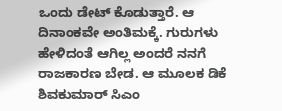ಒಂದು ಡೇಟ್ ಕೊಡುತ್ತಾರೆ. ಆ ದಿನಾಂಕವೇ ಅಂತಿಮಕ್ಕೆ. ಗುರುಗಳು ಹೇಳಿದಂತೆ ಆಗಿಲ್ಲ ಅಂದರೆ ನನಗೆ ರಾಜಕಾರಣ ಬೇಡ. ಆ ಮೂಲಕ ಡಿಕೆ ಶಿವಕುಮಾರ್ ಸಿಎಂ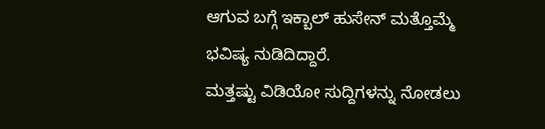ಆಗುವ ಬಗ್ಗೆ ಇಕ್ಬಾಲ್ ಹುಸೇನ್ ಮತ್ತೊಮ್ಮೆ ಭವಿಷ್ಯ ನುಡಿದಿದ್ದಾರೆ.
ಮತ್ತಷ್ಟು ವಿಡಿಯೋ ಸುದ್ದಿಗಳನ್ನು ನೋಡಲು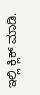ಇಲ್ಲಿ ಕ್ಲಿಕ್ ಮಾಡಿ.